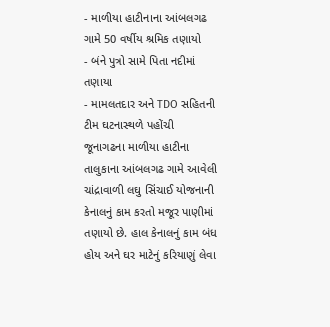- માળીયા હાટીનાના આંબલગઢ ગામે 50 વર્ષીય શ્રમિક તણાયો
- બંને પુત્રો સામે પિતા નદીમાં તણાયા
- મામલતદાર અને TDO સહિતની ટીમ ઘટનાસ્થળે પહોંચી
જૂનાગઢના માળીયા હાટીના તાલુકાના આંબલગઢ ગામે આવેલી ચાંદ્રાવાળી લઘુ સિંચાઈ યોજનાની કેનાલનું કામ કરતો મજૂર પાણીમાં તણાયો છે. હાલ કેનાલનું કામ બંધ હોય અને ઘર માટેનું કરિયાણું લેવા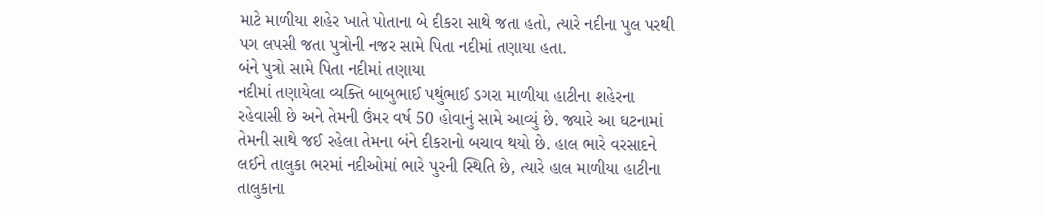માટે માળીયા શહેર ખાતે પોતાના બે દીકરા સાથે જતા હતો, ત્યારે નદીના પુલ પરથી પગ લપસી જતા પુત્રોની નજર સામે પિતા નદીમાં તણાયા હતા.
બંને પુત્રો સામે પિતા નદીમાં તણાયા
નદીમાં તણાયેલા વ્યક્તિ બાબુભાઈ પથુંભાઈ ડગરા માળીયા હાટીના શહેરના રહેવાસી છે અને તેમની ઉંમર વર્ષ 50 હોવાનું સામે આવ્યું છે. જ્યારે આ ઘટનામાં તેમની સાથે જઈ રહેલા તેમના બંને દીકરાનો બચાવ થયો છે. હાલ ભારે વરસાદને લઈને તાલુકા ભરમાં નદીઓમાં ભારે પુરની સ્થિતિ છે, ત્યારે હાલ માળીયા હાટીના તાલુકાના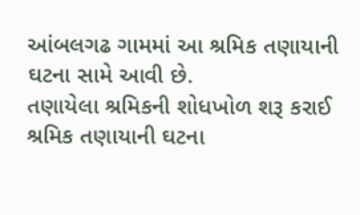આંબલગઢ ગામમાં આ શ્રમિક તણાયાની ઘટના સામે આવી છે.
તણાયેલા શ્રમિકની શોધખોળ શરૂ કરાઈ
શ્રમિક તણાયાની ઘટના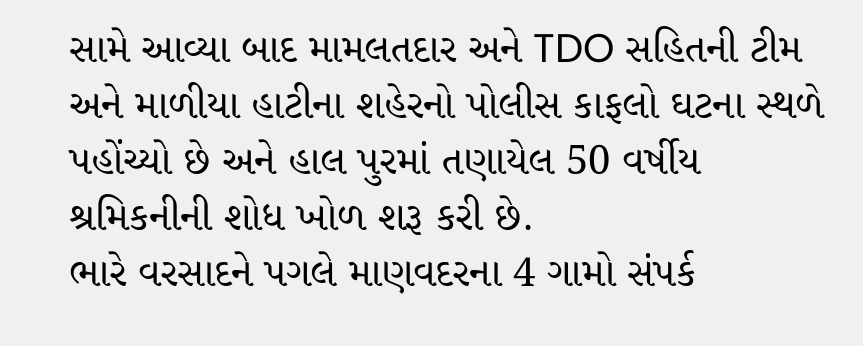સામે આવ્યા બાદ મામલતદાર અને TDO સહિતની ટીમ અને માળીયા હાટીના શહેરનો પોલીસ કાફલો ઘટના સ્થળે પહોંચ્યો છે અને હાલ પુરમાં તણાયેલ 50 વર્ષીય શ્રમિકનીની શોધ ખોળ શરૂ કરી છે.
ભારે વરસાદને પગલે માણવદરના 4 ગામો સંપર્ક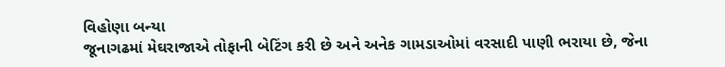વિહોણા બન્યા
જૂનાગઢમાં મેઘરાજાએ તોફાની બેટિંગ કરી છે અને અનેક ગામડાઓમાં વરસાદી પાણી ભરાયા છે, જેના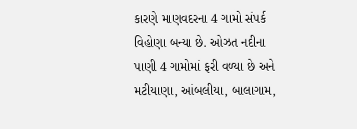કારણે માણવદરના 4 ગામો સંપર્ક વિહોણા બન્યા છે. ઓઝત નદીના પાણી 4 ગામોમાં ફરી વળ્યા છે અને મટીયાણા, આંબલીયા, બાલાગામ,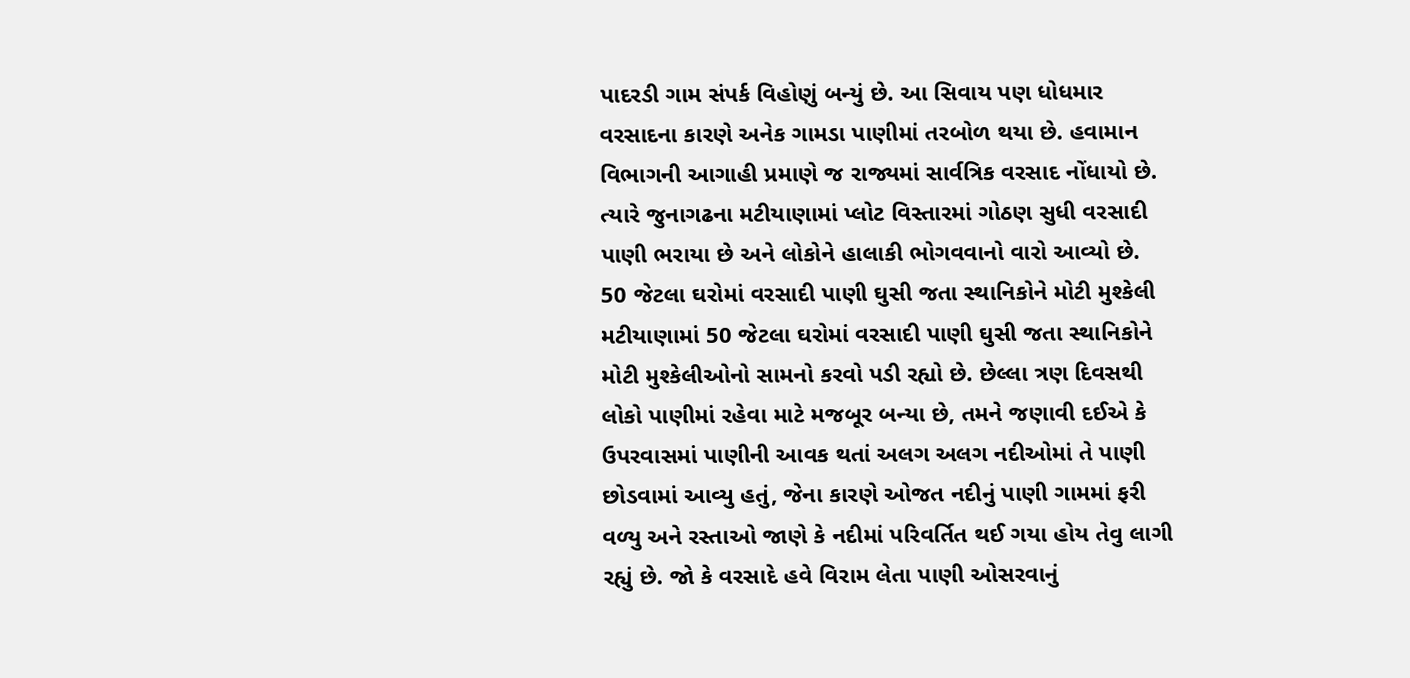પાદરડી ગામ સંપર્ક વિહોણું બન્યું છે. આ સિવાય પણ ધોધમાર વરસાદના કારણે અનેક ગામડા પાણીમાં તરબોળ થયા છે. હવામાન વિભાગની આગાહી પ્રમાણે જ રાજ્યમાં સાર્વત્રિક વરસાદ નોંધાયો છે. ત્યારે જુનાગઢના મટીયાણામાં પ્લોટ વિસ્તારમાં ગોઠણ સુધી વરસાદી પાણી ભરાયા છે અને લોકોને હાલાકી ભોગવવાનો વારો આવ્યો છે.
50 જેટલા ઘરોમાં વરસાદી પાણી ઘુસી જતા સ્થાનિકોને મોટી મુશ્કેલી
મટીયાણામાં 50 જેટલા ઘરોમાં વરસાદી પાણી ઘુસી જતા સ્થાનિકોને મોટી મુશ્કેલીઓનો સામનો કરવો પડી રહ્યો છે. છેલ્લા ત્રણ દિવસથી લોકો પાણીમાં રહેવા માટે મજબૂર બન્યા છે, તમને જણાવી દઈએ કે ઉપરવાસમાં પાણીની આવક થતાં અલગ અલગ નદીઓમાં તે પાણી છોડવામાં આવ્યુ હતું, જેના કારણે ઓજત નદીનું પાણી ગામમાં ફરી વળ્યુ અને રસ્તાઓ જાણે કે નદીમાં પરિવર્તિત થઈ ગયા હોય તેવુ લાગી રહ્યું છે. જો કે વરસાદે હવે વિરામ લેતા પાણી ઓસરવાનું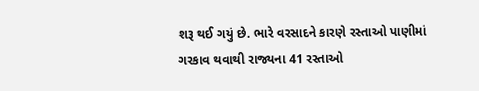શરૂ થઈ ગયું છે. ભારે વરસાદને કારણે રસ્તાઓ પાણીમાં ગરકાવ થવાથી રાજ્યના 41 રસ્તાઓ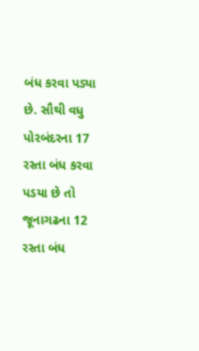બંધ કરવા પડ્યા છે. સૌથી વધુ પોરબંદરના 17 રસ્તા બંધ કરવા પડયા છે તો જૂનાગઢના 12 રસ્તા બંધ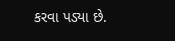કરવા પડ્યા છે.